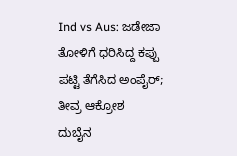Ind vs Aus: ಜಡೇಜಾ ತೋಳಿಗೆ ಧರಿಸಿದ್ದ ಕಪ್ಪು ಪಟ್ಟಿ ತೆಗೆಸಿದ ಅಂಪೈರ್; ತೀವ್ರ ಆಕ್ರೋಶ
ದುಬೈನ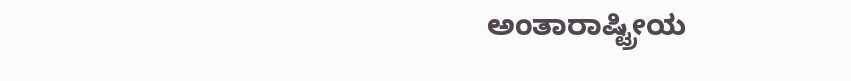ಅಂತಾರಾಷ್ಟ್ರೀಯ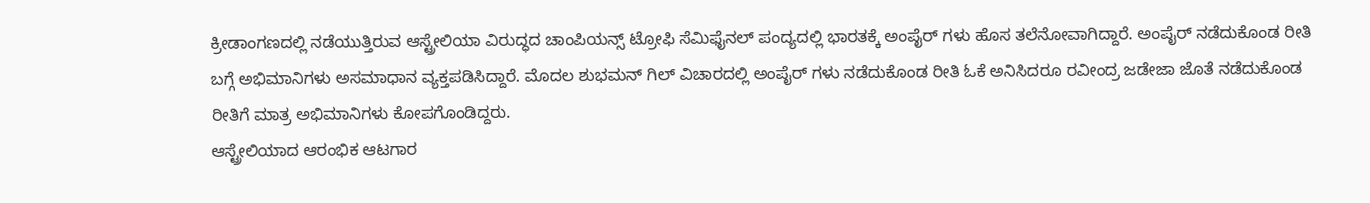ಕ್ರೀಡಾಂಗಣದಲ್ಲಿ ನಡೆಯುತ್ತಿರುವ ಆಸ್ಟ್ರೇಲಿಯಾ ವಿರುದ್ಧದ ಚಾಂಪಿಯನ್ಸ್ ಟ್ರೋಫಿ ಸೆಮಿಫೈನಲ್ ಪಂದ್ಯದಲ್ಲಿ ಭಾರತಕ್ಕೆ ಅಂಪೈರ್ ಗಳು ಹೊಸ ತಲೆನೋವಾಗಿದ್ದಾರೆ. ಅಂಪೈರ್ ನಡೆದುಕೊಂಡ ರೀತಿ ಬಗ್ಗೆ ಅಭಿಮಾನಿಗಳು ಅಸಮಾಧಾನ ವ್ಯಕ್ತಪಡಿಸಿದ್ದಾರೆ. ಮೊದಲ ಶುಭಮನ್ ಗಿಲ್ ವಿಚಾರದಲ್ಲಿ ಅಂಪೈರ್ ಗಳು ನಡೆದುಕೊಂಡ ರೀತಿ ಓಕೆ ಅನಿಸಿದರೂ ರವೀಂದ್ರ ಜಡೇಜಾ ಜೊತೆ ನಡೆದುಕೊಂಡ ರೀತಿಗೆ ಮಾತ್ರ ಅಭಿಮಾನಿಗಳು ಕೋಪಗೊಂಡಿದ್ದರು.
ಆಸ್ಟ್ರೇಲಿಯಾದ ಆರಂಭಿಕ ಆಟಗಾರ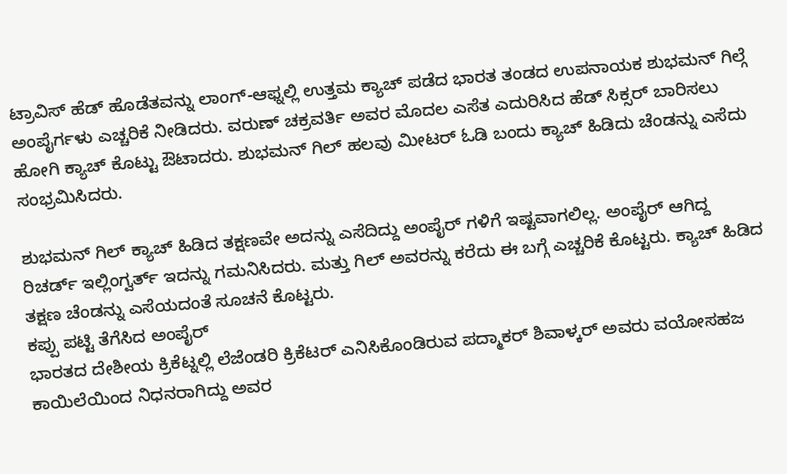ಟ್ರಾವಿಸ್ ಹೆಡ್ ಹೊಡೆತವನ್ನು ಲಾಂಗ್-ಆಫ್ನಲ್ಲಿ ಉತ್ತಮ ಕ್ಯಾಚ್ ಪಡೆದ ಭಾರತ ತಂಡದ ಉಪನಾಯಕ ಶುಭಮನ್ ಗಿಲ್ಗೆ ಅಂಪೈರ್ಗಳು ಎಚ್ಚರಿಕೆ ನೀಡಿದರು. ವರುಣ್ ಚಕ್ರವರ್ತಿ ಅವರ ಮೊದಲ ಎಸೆತ ಎದುರಿಸಿದ ಹೆಡ್ ಸಿಕ್ಸರ್ ಬಾರಿಸಲು ಹೋಗಿ ಕ್ಯಾಚ್ ಕೊಟ್ಟು ಔಟಾದರು. ಶುಭಮನ್ ಗಿಲ್ ಹಲವು ಮೀಟರ್ ಓಡಿ ಬಂದು ಕ್ಯಾಚ್ ಹಿಡಿದು ಚೆಂಡನ್ನು ಎಸೆದು ಸಂಭ್ರಮಿಸಿದರು.

ಶುಭಮನ್ ಗಿಲ್ ಕ್ಯಾಚ್ ಹಿಡಿದ ತಕ್ಷಣವೇ ಅದನ್ನು ಎಸೆದಿದ್ದು ಅಂಪೈರ್ ಗಳಿಗೆ ಇಷ್ಟವಾಗಲಿಲ್ಲ. ಅಂಪೈರ್ ಆಗಿದ್ದ ರಿಚರ್ಡ್ ಇಲ್ಲಿಂಗ್ವರ್ತ್ ಇದನ್ನು ಗಮನಿಸಿದರು. ಮತ್ತು ಗಿಲ್ ಅವರನ್ನು ಕರೆದು ಈ ಬಗ್ಗೆ ಎಚ್ಚರಿಕೆ ಕೊಟ್ಟರು. ಕ್ಯಾಚ್ ಹಿಡಿದ ತಕ್ಷಣ ಚೆಂಡನ್ನು ಎಸೆಯದಂತೆ ಸೂಚನೆ ಕೊಟ್ಟರು.
ಕಪ್ಪು ಪಟ್ಟಿ ತೆಗೆಸಿದ ಅಂಪೈರ್
ಭಾರತದ ದೇಶೀಯ ಕ್ರಿಕೆಟ್ನಲ್ಲಿ ಲೆಜೆಂಡರಿ ಕ್ರಿಕೆಟರ್ ಎನಿಸಿಕೊಂಡಿರುವ ಪದ್ಮಾಕರ್ ಶಿವಾಳ್ಕರ್ ಅವರು ವಯೋಸಹಜ ಕಾಯಿಲೆಯಿಂದ ನಿಧನರಾಗಿದ್ದು ಅವರ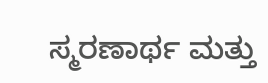ಸ್ಮರಣಾರ್ಥ ಮತ್ತು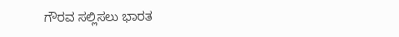ಗೌರವ ಸಲ್ಲಿಸಲು ಭಾರತ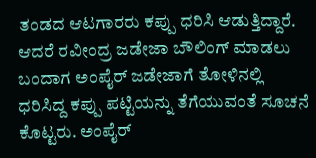ತಂಡದ ಆಟಗಾರರು ಕಪ್ಪು ಧರಿಸಿ ಆಡುತ್ತಿದ್ದಾರೆ. ಆದರೆ ರವೀಂದ್ರ ಜಡೇಜಾ ಬೌಲಿಂಗ್ ಮಾಡಲು ಬಂದಾಗ ಅಂಪೈರ್ ಜಡೇಜಾಗೆ ತೋಳಿನಲ್ಲಿ ಧರಿಸಿದ್ದ ಕಪ್ಪು ಪಟ್ಟಿಯನ್ನು ತೆಗೆಯುವಂತೆ ಸೂಚನೆ ಕೊಟ್ಟರು. ಅಂಪೈರ್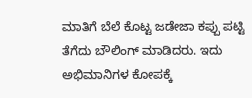ಮಾತಿಗೆ ಬೆಲೆ ಕೊಟ್ಟ ಜಡೇಜಾ ಕಪ್ಪು ಪಟ್ಟಿ ತೆಗೆದು ಬೌಲಿಂಗ್ ಮಾಡಿದರು. ಇದು ಅಭಿಮಾನಿಗಳ ಕೋಪಕ್ಕೆ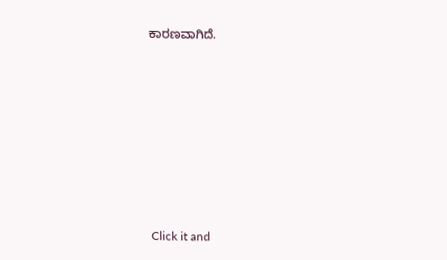ಕಾರಣವಾಗಿದೆ.












Click it and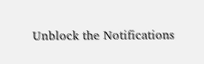Unblock the Notifications